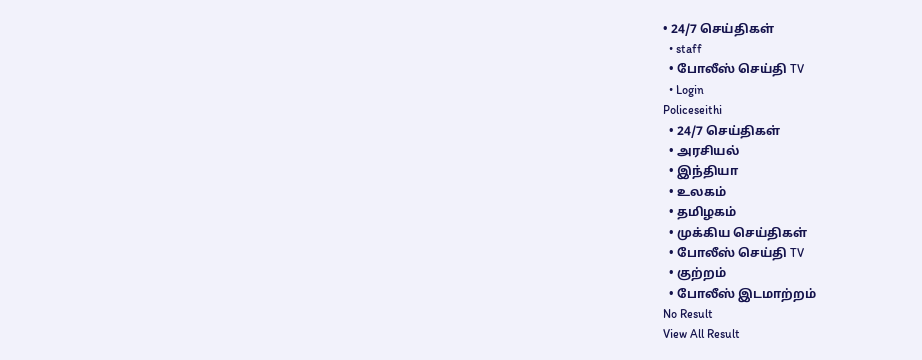• 24/7 செய்திகள்
  • staff
  • போலீஸ் செய்தி TV
  • Login
Policeseithi
  • 24/7 செய்திகள்
  • அரசியல்
  • இந்தியா
  • உலகம்
  • தமிழகம்
  • முக்கிய செய்திகள்
  • போலீஸ் செய்தி TV
  • குற்றம்
  • போலீஸ் இடமாற்றம்
No Result
View All Result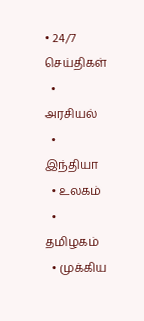• 24/7 செய்திகள்
  • அரசியல்
  • இந்தியா
  • உலகம்
  • தமிழகம்
  • முக்கிய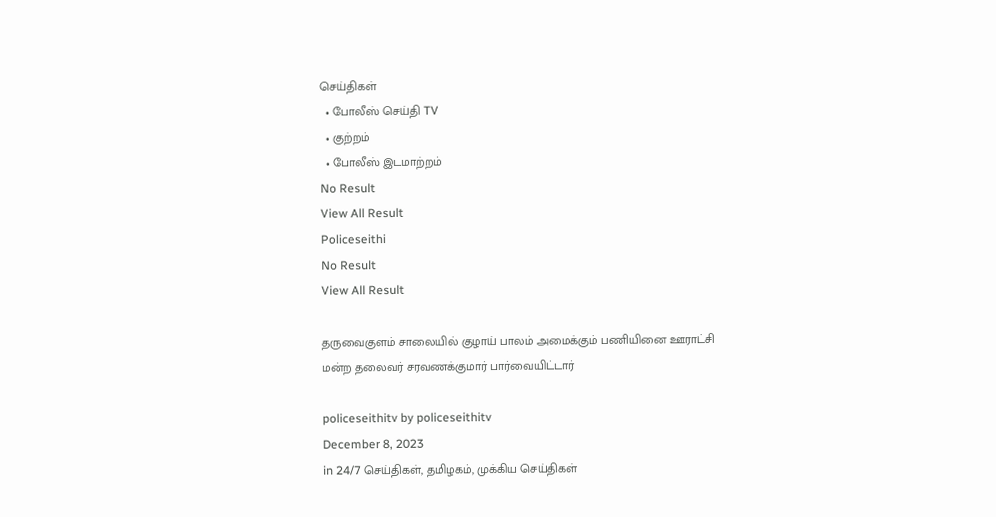செய்திகள்
  • போலீஸ் செய்தி TV
  • குற்றம்
  • போலீஸ் இடமாற்றம்
No Result
View All Result
Policeseithi
No Result
View All Result

தருவைகுளம் சாலையில் குழாய் பாலம் அமைக்கும் பணியினை ஊராட்சி மன்ற தலைவர் சரவணக்குமார் பார்வையிட்டார்

policeseithitv by policeseithitv
December 8, 2023
in 24/7 செய்திகள், தமிழகம், முக்கிய செய்திகள்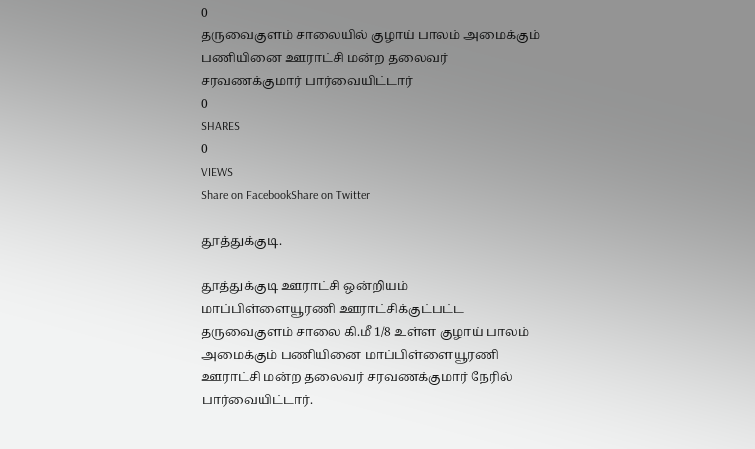0
தருவைகுளம் சாலையில் குழாய் பாலம் அமைக்கும் பணியினை ஊராட்சி மன்ற தலைவர் சரவணக்குமார் பார்வையிட்டார்
0
SHARES
0
VIEWS
Share on FacebookShare on Twitter

தூத்துக்குடி.

தூத்துக்குடி ஊராட்சி ஒன்றியம் மாப்பிள்ளையூரணி ஊராட்சிக்குட்பட்ட தருவைகுளம் சாலை கி.மீ 1/8 உள்ள குழாய் பாலம் அமைக்கும் பணியினை மாப்பிள்ளையூரணி ஊராட்சி மன்ற தலைவர் சரவணக்குமார் நேரில் பார்வையிட்டார்.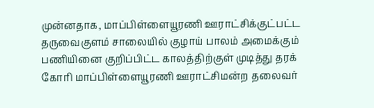முன்னதாக, மாப்பிள்ளையூரணி ஊராட்சிக்குட்பட்ட தருவைகுளம் சாலையில் குழாய் பாலம் அமைக்கும் பணியினை குறிப்பிட்ட காலத்திற்குள் முடித்து தரக் கோரி மாப்பிள்ளையூரணி ஊராட்சிமன்ற தலைவர்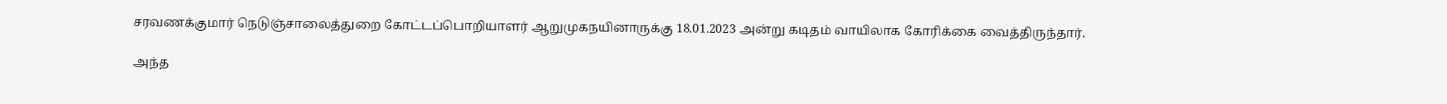சரவணக்குமார் நெடுஞ்சாலைத்துறை கோட்டப்பொறியாளர் ஆறுமுகநயினாருக்கு 18.01.2023 அன்று கடிதம் வாயிலாக கோரிக்கை வைத்திருந்தார்.

அந்த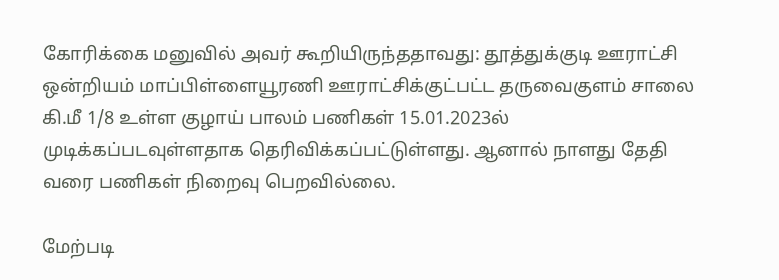கோரிக்கை மனுவில் அவர் கூறியிருந்ததாவது: தூத்துக்குடி ஊராட்சி ஒன்றியம் மாப்பிள்ளையூரணி ஊராட்சிக்குட்பட்ட தருவைகுளம் சாலை கி.மீ 1/8 உள்ள குழாய் பாலம் பணிகள் 15.01.2023ல் முடிக்கப்படவுள்ளதாக தெரிவிக்கப்பட்டுள்ளது. ஆனால் நாளது தேதி வரை பணிகள் நிறைவு பெறவில்லை.

மேற்படி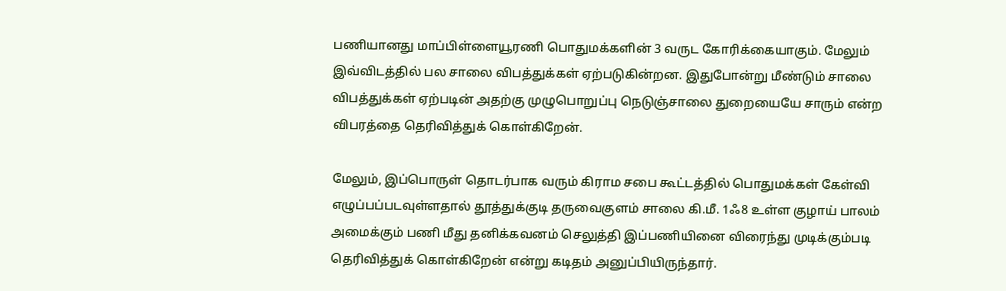பணியானது மாப்பிள்ளையூரணி பொதுமக்களின் 3 வருட கோரிக்கையாகும். மேலும் இவ்விடத்தில் பல சாலை விபத்துக்கள் ஏற்படுகின்றன. இதுபோன்று மீண்டும் சாலை விபத்துக்கள் ஏற்படின் அதற்கு முழுபொறுப்பு நெடுஞ்சாலை துறையையே சாரும் என்ற விபரத்தை தெரிவித்துக் கொள்கிறேன்.

மேலும், இப்பொருள் தொடர்பாக வரும் கிராம சபை கூட்டத்தில் பொதுமக்கள் கேள்வி எழுப்பப்படவுள்ளதால் தூத்துக்குடி தருவைகுளம் சாலை கி.மீ. 1ஃ8 உள்ள குழாய் பாலம் அமைக்கும் பணி மீது தனிக்கவனம் செலுத்தி இப்பணியினை விரைந்து முடிக்கும்படி தெரிவித்துக் கொள்கிறேன் என்று கடிதம் அனுப்பியிருந்தார்.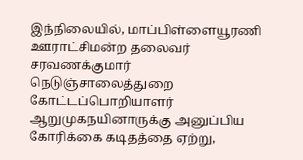இந்நிலையில், மாப்பிள்ளையூரணி ஊராட்சிமன்ற தலைவர் சரவணக்குமார் நெடுஞ்சாலைத்துறை கோட்டப்பொறியாளர் ஆறுமுகநயினாருக்கு அனுப்பிய கோரிக்கை கடிதத்தை ஏற்று,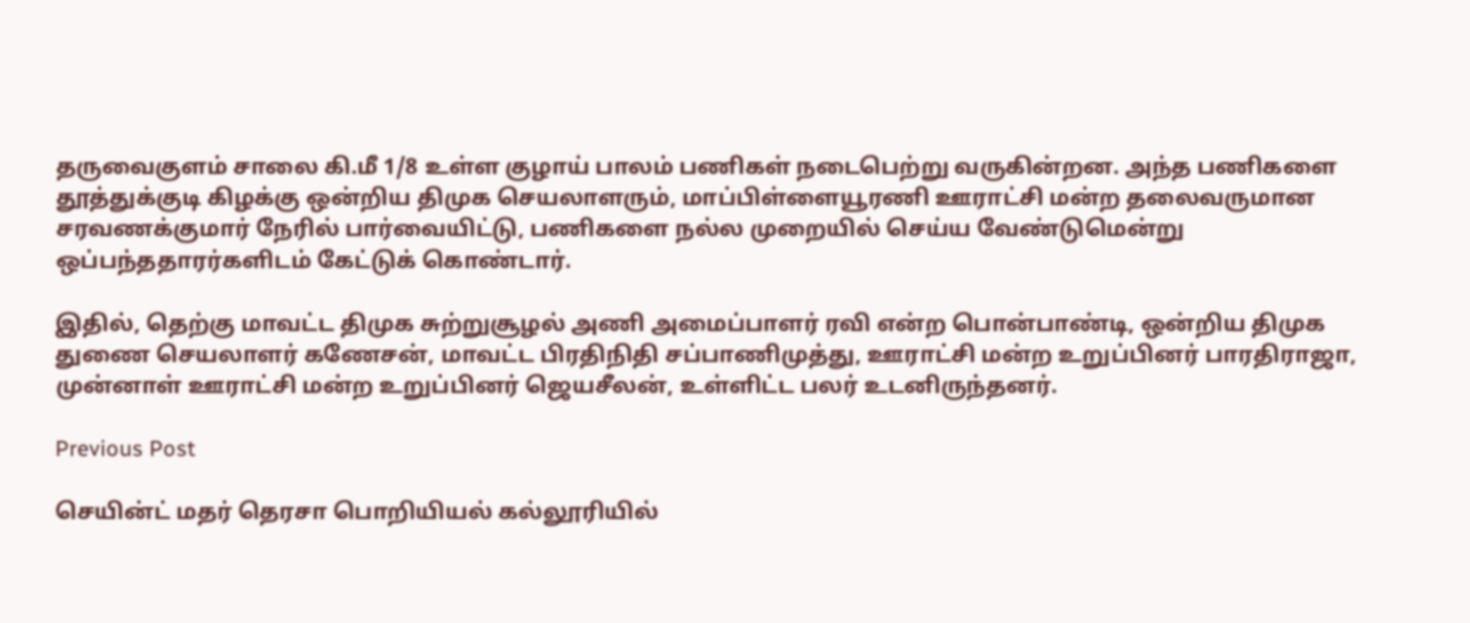தருவைகுளம் சாலை கி.மீ 1/8 உள்ள குழாய் பாலம் பணிகள் நடைபெற்று வருகின்றன. அந்த பணிகளை தூத்துக்குடி கிழக்கு ஒன்றிய திமுக செயலாளரும், மாப்பிள்ளையூரணி ஊராட்சி மன்ற தலைவருமான சரவணக்குமார் நேரில் பார்வையிட்டு, பணிகளை நல்ல முறையில் செய்ய வேண்டுமென்று ஒப்பந்ததாரர்களிடம் கேட்டுக் கொண்டார்.

இதில், தெற்கு மாவட்ட திமுக சுற்றுசூழல் அணி அமைப்பாளர் ரவி என்ற பொன்பாண்டி, ஒன்றிய திமுக துணை செயலாளர் கணேசன், மாவட்ட பிரதிநிதி சப்பாணிமுத்து, ஊராட்சி மன்ற உறுப்பினர் பாரதிராஜா, முன்னாள் ஊராட்சி மன்ற உறுப்பினர் ஜெயசீலன், உள்ளிட்ட பலர் உடனிருந்தனர்.

Previous Post

செயின்ட் மதர் தெரசா பொறியியல் கல்லூரியில்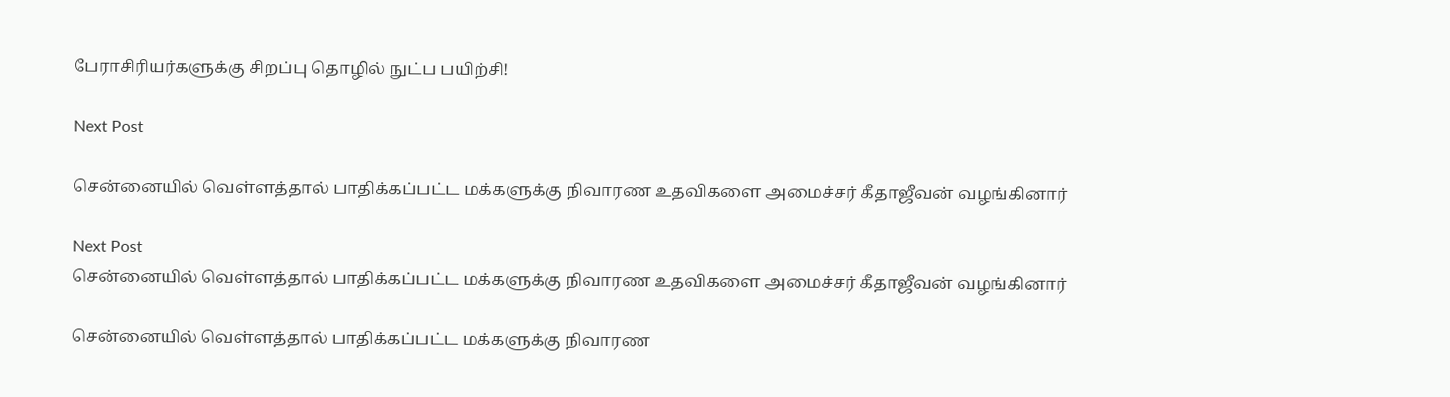பேராசிரியர்களுக்கு சிறப்பு தொழில் நுட்ப பயிற்சி!

Next Post

சென்னையில் வெள்ளத்தால் பாதிக்கப்பட்ட மக்களுக்கு நிவாரண உதவிகளை அமைச்சர் கீதாஜீவன் வழங்கினார்

Next Post
சென்னையில் வெள்ளத்தால் பாதிக்கப்பட்ட மக்களுக்கு நிவாரண உதவிகளை அமைச்சர் கீதாஜீவன் வழங்கினார்

சென்னையில் வெள்ளத்தால் பாதிக்கப்பட்ட மக்களுக்கு நிவாரண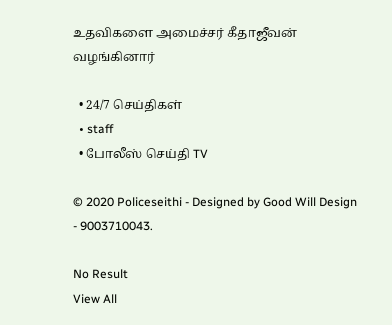உதவிகளை அமைச்சர் கீதாஜீவன் வழங்கினார்

  • 24/7 செய்திகள்
  • staff
  • போலீஸ் செய்தி TV

© 2020 Policeseithi - Designed by Good Will Design - 9003710043.

No Result
View All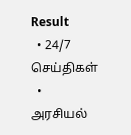Result
  • 24/7 செய்திகள்
  • அரசியல்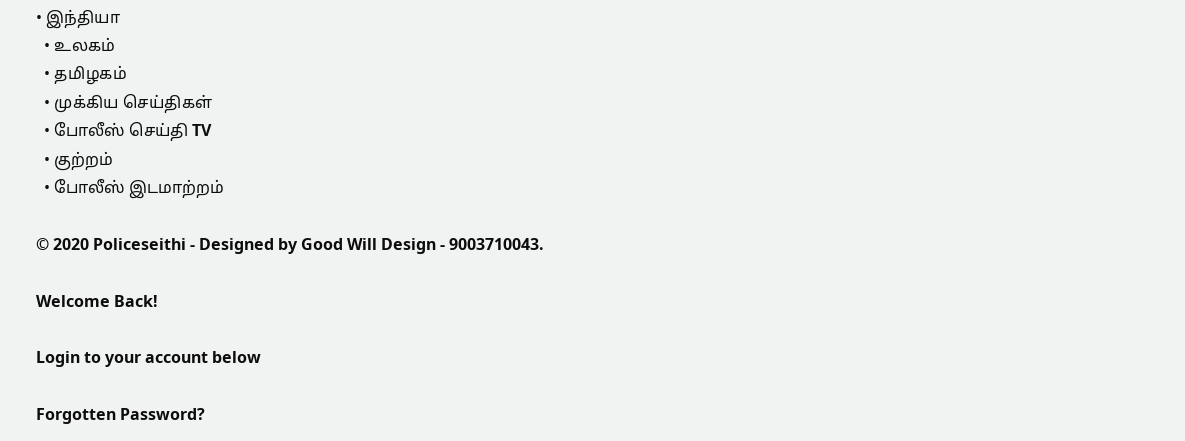• இந்தியா
  • உலகம்
  • தமிழகம்
  • முக்கிய செய்திகள்
  • போலீஸ் செய்தி TV
  • குற்றம்
  • போலீஸ் இடமாற்றம்

© 2020 Policeseithi - Designed by Good Will Design - 9003710043.

Welcome Back!

Login to your account below

Forgotten Password?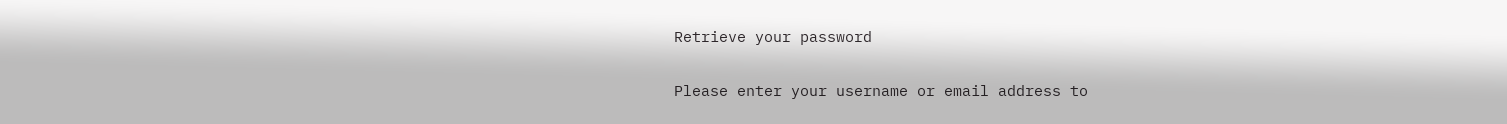Retrieve your password

Please enter your username or email address to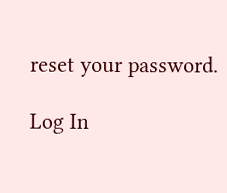reset your password.

Log In